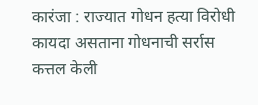कारंजा : राज्यात गोधन हत्या विरोधी कायदा असताना गोधनाची सर्रास कत्तल केली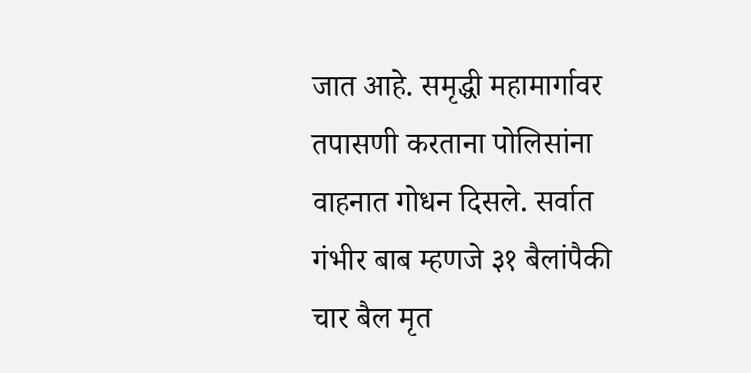जात आहे. समृद्धी महामार्गावर तपासणी करताना पोलिसांना वाहनात गोधन दिसले. सर्वात गंभीर बाब म्हणजे ३१ बैलांपैकी चार बैल मृत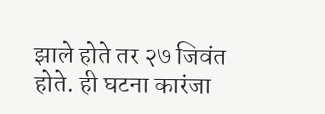झाले होते तर २७ जिवंत होते. ही घटना कारंजा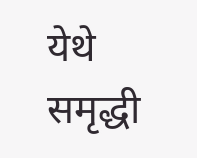येथे समृद्धी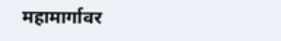महामार्गावर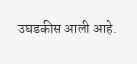उघडकीस आली आहे.